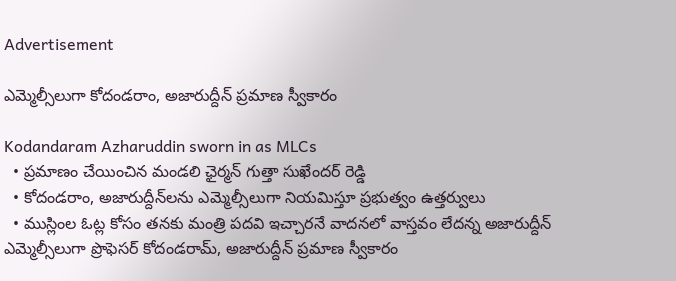Advertisement

ఎమ్మెల్సీలుగా కోదండరాం, అజారుద్దీన్ ప్రమాణ స్వీకారం

Kodandaram Azharuddin sworn in as MLCs
  • ప్రమాణం చేయించిన మండలి ఛైర్మన్ గుత్తా సుఖేందర్ రెడ్డి
  • కోదండరాం, అజారుద్దీన్‌లను ఎమ్మెల్సీలుగా నియమిస్తూ ప్రభుత్వం ఉత్తర్వులు
  • ముస్లింల ఓట్ల కోసం తనకు మంత్రి పదవి ఇచ్చారనే వాదనలో వాస్తవం లేదన్న అజారుద్దీన్
ఎమ్మెల్సీలుగా ప్రొఫెసర్ కోదండరామ్, అజారుద్దీన్ ప్రమాణ స్వీకారం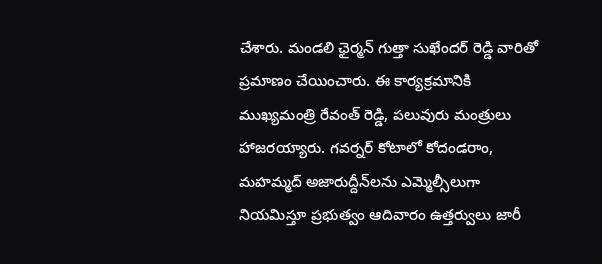చేశారు. మండలి ఛైర్మన్ గుత్తా సుఖేందర్ రెడ్డి వారితో ప్రమాణం చేయించారు. ఈ కార్యక్రమానికి ముఖ్యమంత్రి రేవంత్ రెడ్డి, పలువురు మంత్రులు హాజరయ్యారు. గవర్నర్ కోటాలో కోదండరాం, మహమ్మద్ అజారుద్దీన్‌లను ఎమ్మెల్సీలుగా నియమిస్తూ ప్రభుత్వం ఆదివారం ఉత్తర్వులు జారీ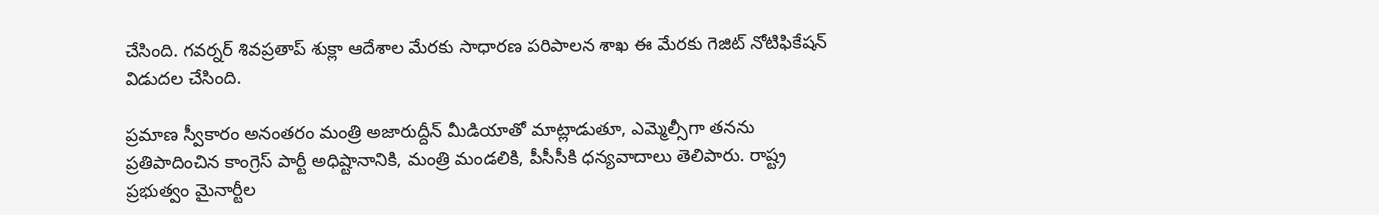చేసింది. గవర్నర్ శివప్రతాప్ శుక్లా ఆదేశాల మేరకు సాధారణ పరిపాలన శాఖ ఈ మేరకు గెజిట్ నోటిఫికేషన్ విడుదల చేసింది.

ప్రమాణ స్వీకారం అనంతరం మంత్రి అజారుద్దీన్ మీడియాతో మాట్లాడుతూ, ఎమ్మెల్సీగా తనను ప్రతిపాదించిన కాంగ్రెస్ పార్టీ అధిష్టానానికి, మంత్రి మండలికి, పీసీసీకి ధన్యవాదాలు తెలిపారు. రాష్ట్ర ప్రభుత్వం మైనార్టీల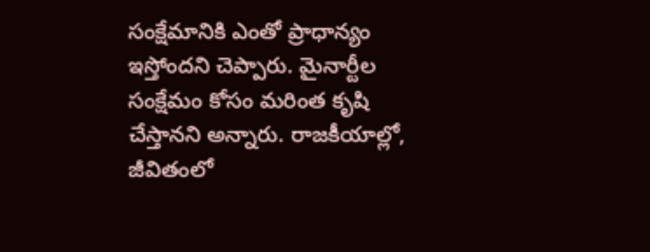సంక్షేమానికి ఎంతో ప్రాధాన్యం ఇస్తోందని చెప్పారు. మైనార్టీల సంక్షేమం కోసం మరింత కృషి చేస్తానని అన్నారు. రాజకీయాల్లో, జీవితంలో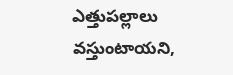ఎత్తుపల్లాలు వస్తుంటాయని,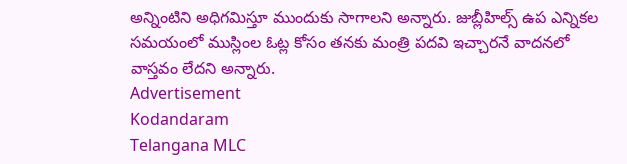అన్నింటిని అధిగమిస్తూ ముందుకు సాగాలని అన్నారు. జుబ్లీహిల్స్ ఉప ఎన్నికల సమయంలో ముస్లింల ఓట్ల కోసం తనకు మంత్రి పదవి ఇచ్చారనే వాదనలో వాస్తవం లేదని అన్నారు.
Advertisement
Kodandaram
Telangana MLC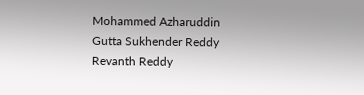Mohammed Azharuddin
Gutta Sukhender Reddy
Revanth Reddy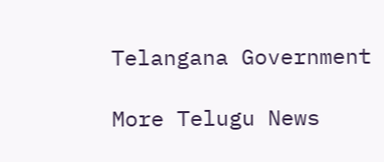Telangana Government

More Telugu News